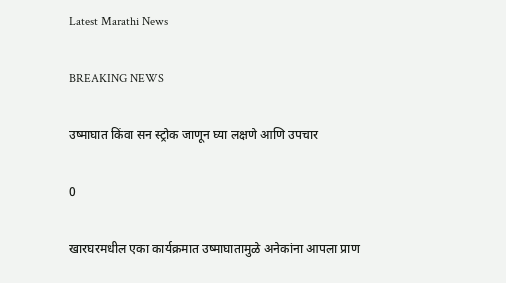Latest Marathi News

BREAKING NEWS

उष्माघात किंवा सन स्ट्रोक जाणून घ्या लक्षणे आणि उपचार

0

खारघरमधील एका कार्यक्रमात उष्माघातामुळे अनेकांना आपला प्राण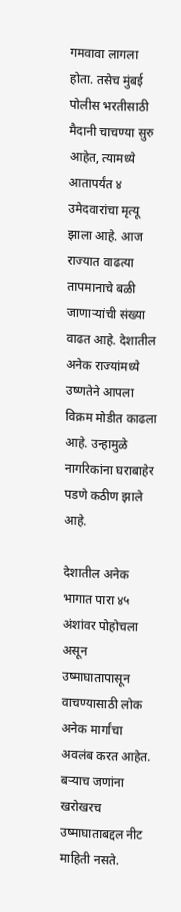गमवावा लागला होता. तसेच मुंबई पोलीस भरतीसाठी मैदानी चाचण्या सुरु आहेत, त्यामध्ये आतापर्यंत ४ उमेदवारांचा मृत्यू झाला आहे. आज राज्यात वाढत्या तापमानाचे बळी जाणाऱ्यांची संख्या वाढत आहे. देशातील अनेक राज्यांमध्ये उष्णतेने आपला विक्रम मोडीत काढला आहे. उन्हामुळे नागरिकांना घराबाहेर पडणे कठीण झाले आहे.

देशातील अनेक भागात पारा ४५ अंशांवर पोहोचला असून उष्माघातापासून वाचण्यासाठी लोक अनेक मार्गांचा अवलंब करत आहेत. बऱ्याच जणांना खरोखरच उष्माघाताबद्दल नीट माहिती नसते.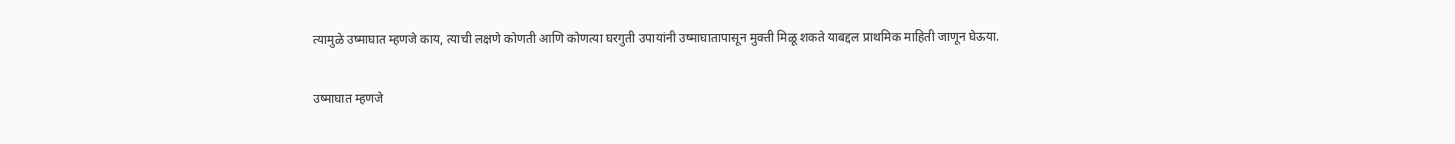त्यामुळे उष्माघात म्हणजे काय, त्याची लक्षणे कोणती आणि कोणत्या घरगुती उपायांनी उष्माघातापासून मुक्ती मिळू शकते याबद्दल प्राथमिक माहिती जाणून घेऊया.

उष्माघात म्हणजे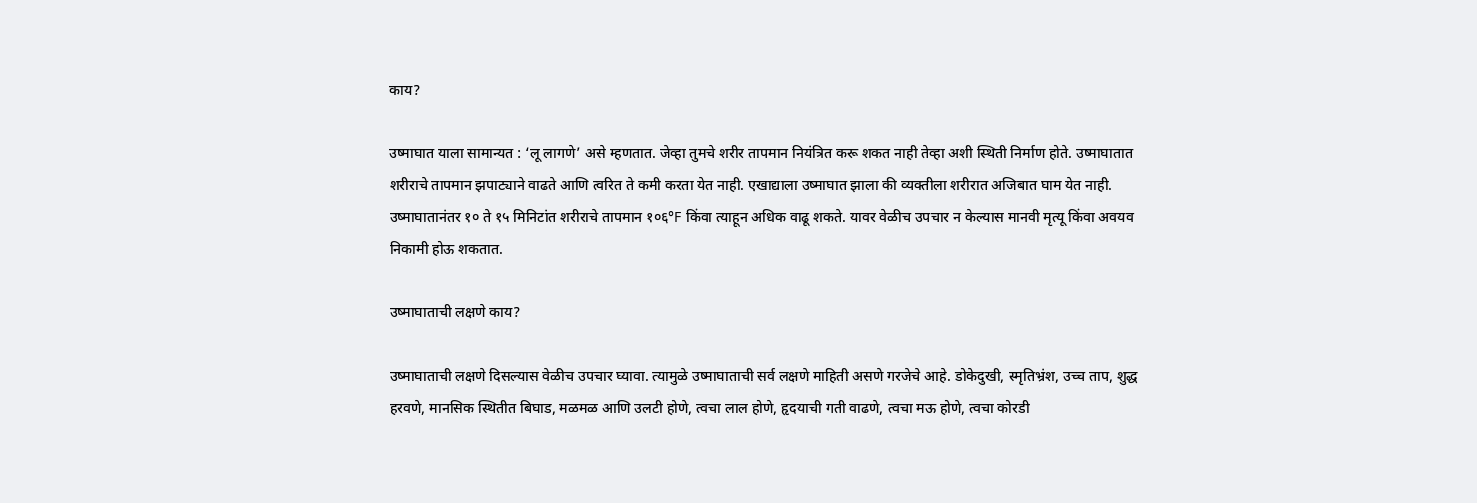काय?

उष्माघात याला सामान्यत : ‘लू लागणे’ असे म्हणतात. जेव्हा तुमचे शरीर तापमान नियंत्रित करू शकत नाही तेव्हा अशी स्थिती निर्माण होते. उष्माघातात शरीराचे तापमान झपाट्याने वाढते आणि त्वरित ते कमी करता येत नाही. एखाद्याला उष्माघात झाला की व्यक्तीला शरीरात अजिबात घाम येत नाही. उष्माघातानंतर १० ते १५ मिनिटांत शरीराचे तापमान १०६°F किंवा त्याहून अधिक वाढू शकते. यावर वेळीच उपचार न केल्यास मानवी मृत्यू किंवा अवयव निकामी होऊ शकतात.

उष्माघाताची लक्षणे काय?

उष्माघाताची लक्षणे दिसल्यास वेळीच उपचार घ्यावा. त्यामुळे उष्माघाताची सर्व लक्षणे माहिती असणे गरजेचे आहे. डोकेदुखी, स्मृतिभ्रंश, उच्च ताप, शुद्ध हरवणे, मानसिक स्थितीत बिघाड, मळमळ आणि उलटी होणे, त्वचा लाल होणे, हृदयाची गती वाढणे, त्वचा मऊ होणे, त्वचा कोरडी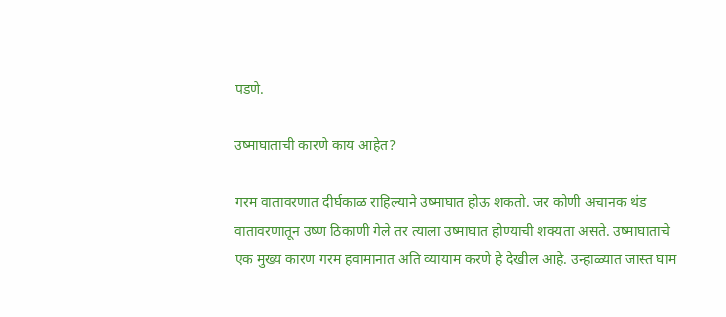पडणे.

उष्माघाताची कारणे काय आहेत?

गरम वातावरणात दीर्घकाळ राहिल्याने उष्माघात होऊ शकतो. जर कोणी अचानक थंड वातावरणातून उष्ण ठिकाणी गेले तर त्याला उष्माघात होण्याची शक्यता असते. उष्माघाताचे एक मुख्य कारण गरम हवामानात अति व्यायाम करणे हे देखील आहे. उन्हाळ्यात जास्त घाम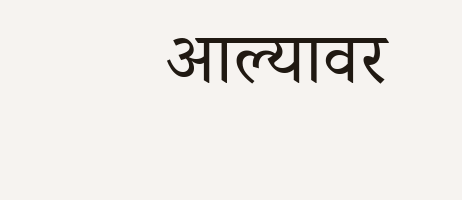आल्यावर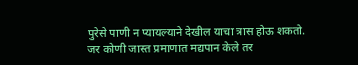पुरेसे पाणी न प्यायल्याने देखील याचा त्रास होऊ शकतो. जर कोणी जास्त प्रमाणात मद्यपान केले तर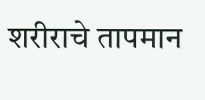शरीराचे तापमान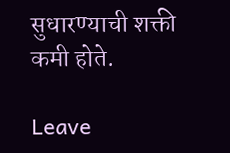सुधारण्याची शक्ती कमी होते.

Leave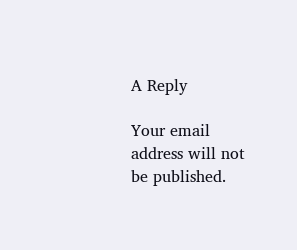A Reply

Your email address will not be published.